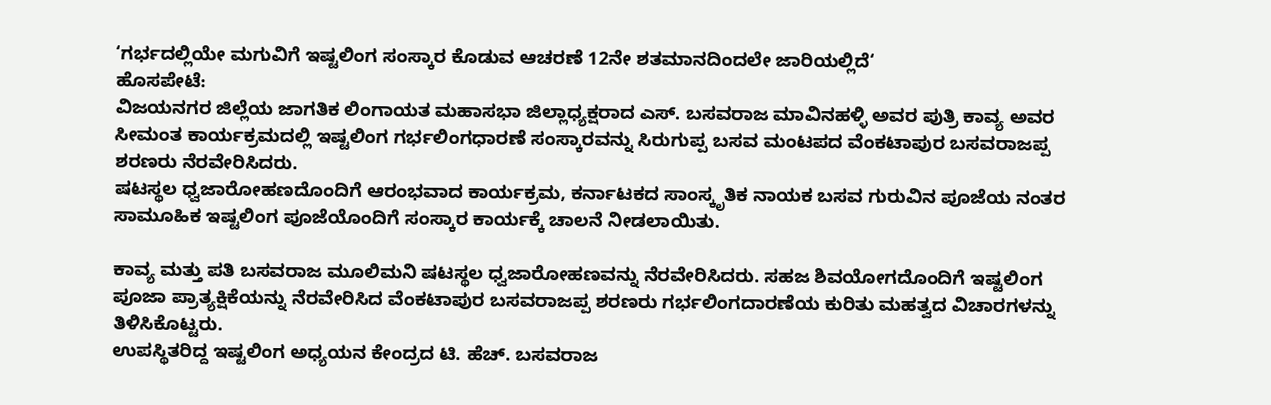‘ಗರ್ಭದಲ್ಲಿಯೇ ಮಗುವಿಗೆ ಇಷ್ಟಲಿಂಗ ಸಂಸ್ಕಾರ ಕೊಡುವ ಆಚರಣೆ 12ನೇ ಶತಮಾನದಿಂದಲೇ ಜಾರಿಯಲ್ಲಿದೆ‘
ಹೊಸಪೇಟೆ:
ವಿಜಯನಗರ ಜಿಲ್ಲೆಯ ಜಾಗತಿಕ ಲಿಂಗಾಯತ ಮಹಾಸಭಾ ಜಿಲ್ಲಾಧ್ಯಕ್ಷರಾದ ಎಸ್. ಬಸವರಾಜ ಮಾವಿನಹಳ್ಳಿ ಅವರ ಪುತ್ರಿ ಕಾವ್ಯ ಅವರ ಸೀಮಂತ ಕಾರ್ಯಕ್ರಮದಲ್ಲಿ ಇಷ್ಟಲಿಂಗ ಗರ್ಭಲಿಂಗಧಾರಣೆ ಸಂಸ್ಕಾರವನ್ನು ಸಿರುಗುಪ್ಪ ಬಸವ ಮಂಟಪದ ವೆಂಕಟಾಪುರ ಬಸವರಾಜಪ್ಪ ಶರಣರು ನೆರವೇರಿಸಿದರು.
ಷಟಸ್ಥಲ ಧ್ವಜಾರೋಹಣದೊಂದಿಗೆ ಆರಂಭವಾದ ಕಾರ್ಯಕ್ರಮ, ಕರ್ನಾಟಕದ ಸಾಂಸ್ಕೃತಿಕ ನಾಯಕ ಬಸವ ಗುರುವಿನ ಪೂಜೆಯ ನಂತರ ಸಾಮೂಹಿಕ ಇಷ್ಟಲಿಂಗ ಪೂಜೆಯೊಂದಿಗೆ ಸಂಸ್ಕಾರ ಕಾರ್ಯಕ್ಕೆ ಚಾಲನೆ ನೀಡಲಾಯಿತು.

ಕಾವ್ಯ ಮತ್ತು ಪತಿ ಬಸವರಾಜ ಮೂಲಿಮನಿ ಷಟಸ್ಥಲ ಧ್ವಜಾರೋಹಣವನ್ನು ನೆರವೇರಿಸಿದರು. ಸಹಜ ಶಿವಯೋಗದೊಂದಿಗೆ ಇಷ್ಟಲಿಂಗ ಪೂಜಾ ಪ್ರಾತ್ಯಕ್ಷಿಕೆಯನ್ನು ನೆರವೇರಿಸಿದ ವೆಂಕಟಾಪುರ ಬಸವರಾಜಪ್ಪ ಶರಣರು ಗರ್ಭಲಿಂಗದಾರಣೆಯ ಕುರಿತು ಮಹತ್ವದ ವಿಚಾರಗಳನ್ನು ತಿಳಿಸಿಕೊಟ್ಟರು.
ಉಪಸ್ಥಿತರಿದ್ದ ಇಷ್ಟಲಿಂಗ ಅಧ್ಯಯನ ಕೇಂದ್ರದ ಟಿ. ಹೆಚ್. ಬಸವರಾಜ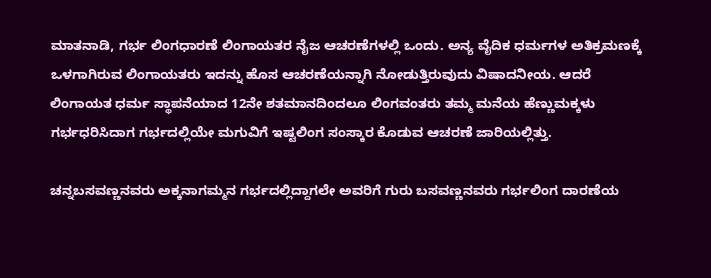ಮಾತನಾಡಿ, ಗರ್ಭ ಲಿಂಗಧಾರಣೆ ಲಿಂಗಾಯತರ ನೈಜ ಆಚರಣೆಗಳಲ್ಲಿ ಒಂದು. ಅನ್ಯ ವೈದಿಕ ಧರ್ಮಗಳ ಅತಿಕ್ರಮಣಕ್ಕೆ ಒಳಗಾಗಿರುವ ಲಿಂಗಾಯತರು ಇದನ್ನು ಹೊಸ ಆಚರಣೆಯನ್ನಾಗಿ ನೋಡುತ್ತಿರುವುದು ವಿಷಾದನೀಯ. ಆದರೆ ಲಿಂಗಾಯತ ಧರ್ಮ ಸ್ಥಾಪನೆಯಾದ 12ನೇ ಶತಮಾನದಿಂದಲೂ ಲಿಂಗವಂತರು ತಮ್ಮ ಮನೆಯ ಹೆಣ್ಣುಮಕ್ಕಳು ಗರ್ಭಧರಿಸಿದಾಗ ಗರ್ಭದಲ್ಲಿಯೇ ಮಗುವಿಗೆ ಇಷ್ಟಲಿಂಗ ಸಂಸ್ಕಾರ ಕೊಡುವ ಆಚರಣೆ ಜಾರಿಯಲ್ಲಿತ್ತು.

ಚನ್ನಬಸವಣ್ಣನವರು ಅಕ್ಕನಾಗಮ್ಮನ ಗರ್ಭದಲ್ಲಿದ್ದಾಗಲೇ ಅವರಿಗೆ ಗುರು ಬಸವಣ್ಣನವರು ಗರ್ಭಲಿಂಗ ದಾರಣೆಯ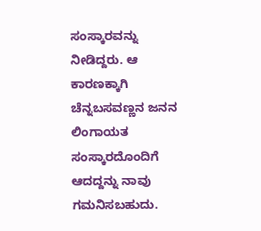ಸಂಸ್ಕಾರವನ್ನು ನೀಡಿದ್ದರು. ಆ ಕಾರಣಕ್ಕಾಗಿ ಚೆನ್ನಬಸವಣ್ಣನ ಜನನ ಲಿಂಗಾಯತ ಸಂಸ್ಕಾರದೊಂದಿಗೆ ಆದದ್ದನ್ನು ನಾವು ಗಮನಿಸಬಹುದು.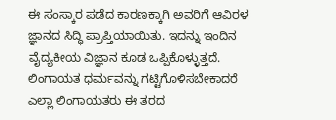ಈ ಸಂಸ್ಕಾರ ಪಡೆದ ಕಾರಣಕ್ಕಾಗಿ ಅವರಿಗೆ ಆವಿರಳ ಜ್ಞಾನದ ಸಿದ್ಧಿ ಪ್ರಾಪ್ತಿಯಾಯಿತು. ಇದನ್ನು ಇಂದಿನ ವೈದ್ಯಕೀಯ ವಿಜ್ಞಾನ ಕೂಡ ಒಪ್ಪಿಕೊಳ್ಳುತ್ತದೆ. ಲಿಂಗಾಯತ ಧರ್ಮವನ್ನು ಗಟ್ಟಿಗೊಳಿಸಬೇಕಾದರೆ ಎಲ್ಲಾ ಲಿಂಗಾಯತರು ಈ ತರದ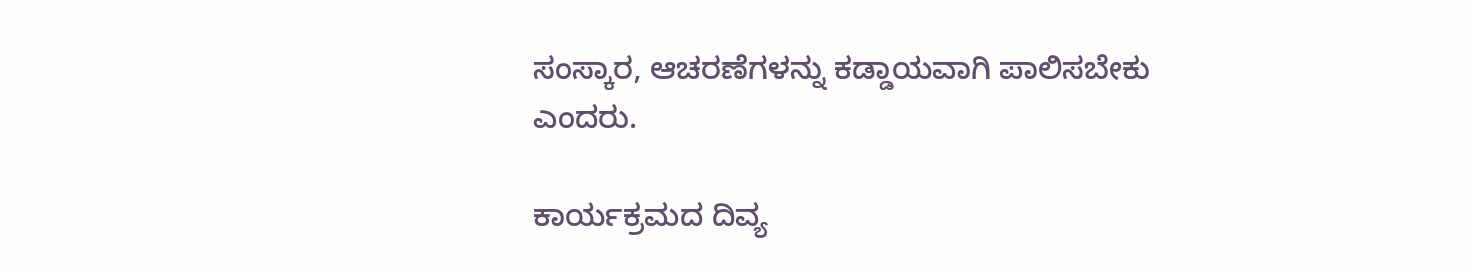ಸಂಸ್ಕಾರ, ಆಚರಣೆಗಳನ್ನು ಕಡ್ಡಾಯವಾಗಿ ಪಾಲಿಸಬೇಕು ಎಂದರು.

ಕಾರ್ಯಕ್ರಮದ ದಿವ್ಯ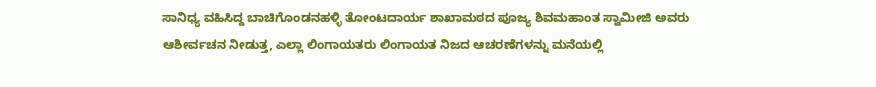ಸಾನಿಧ್ಯ ವಹಿಸಿದ್ದ ಬಾಚಿಗೊಂಡನಹಳ್ಳಿ ತೋಂಟದಾರ್ಯ ಶಾಖಾಮಠದ ಪೂಜ್ಯ ಶಿವಮಹಾಂತ ಸ್ವಾಮೀಜಿ ಅವರು ಆಶೀರ್ವಚನ ನೀಡುತ್ತ, ಎಲ್ಲಾ ಲಿಂಗಾಯತರು ಲಿಂಗಾಯತ ನಿಜದ ಆಚರಣೆಗಳನ್ನು ಮನೆಯಲ್ಲಿ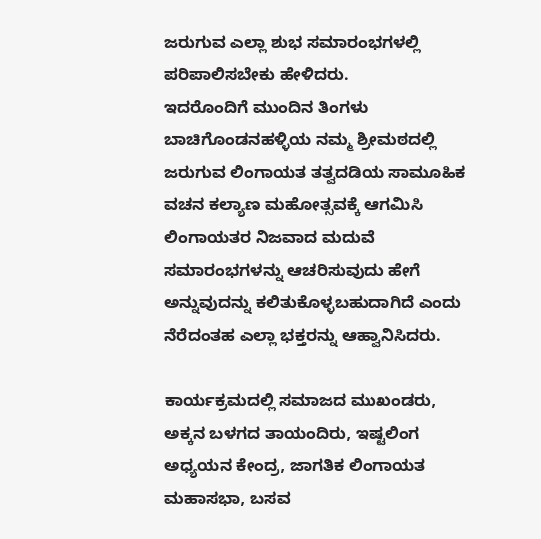ಜರುಗುವ ಎಲ್ಲಾ ಶುಭ ಸಮಾರಂಭಗಳಲ್ಲಿ ಪರಿಪಾಲಿಸಬೇಕು ಹೇಳಿದರು.
ಇದರೊಂದಿಗೆ ಮುಂದಿನ ತಿಂಗಳು ಬಾಚಿಗೊಂಡನಹಳ್ಳಿಯ ನಮ್ಮ ಶ್ರೀಮಠದಲ್ಲಿ ಜರುಗುವ ಲಿಂಗಾಯತ ತತ್ವದಡಿಯ ಸಾಮೂಹಿಕ ವಚನ ಕಲ್ಯಾಣ ಮಹೋತ್ಸವಕ್ಕೆ ಆಗಮಿಸಿ ಲಿಂಗಾಯತರ ನಿಜವಾದ ಮದುವೆ ಸಮಾರಂಭಗಳನ್ನು ಆಚರಿಸುವುದು ಹೇಗೆ ಅನ್ನುವುದನ್ನು ಕಲಿತುಕೊಳ್ಳಬಹುದಾಗಿದೆ ಎಂದು ನೆರೆದಂತಹ ಎಲ್ಲಾ ಭಕ್ತರನ್ನು ಆಹ್ವಾನಿಸಿದರು.

ಕಾರ್ಯಕ್ರಮದಲ್ಲಿ ಸಮಾಜದ ಮುಖಂಡರು, ಅಕ್ಕನ ಬಳಗದ ತಾಯಂದಿರು, ಇಷ್ಟಲಿಂಗ ಅಧ್ಯಯನ ಕೇಂದ್ರ, ಜಾಗತಿಕ ಲಿಂಗಾಯತ ಮಹಾಸಭಾ, ಬಸವ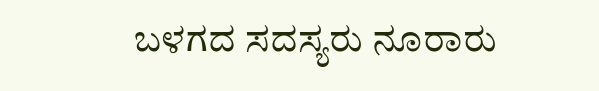ಬಳಗದ ಸದಸ್ಯರು ನೂರಾರು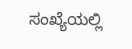ಸಂಖ್ಯೆಯಲ್ಲಿ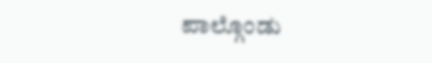ಪಾಲ್ಗೊಂಡು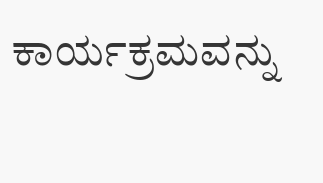ಕಾರ್ಯಕ್ರಮವನ್ನು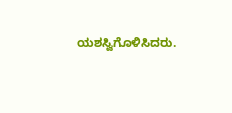ಯಶಸ್ವಿಗೊಳಿಸಿದರು.